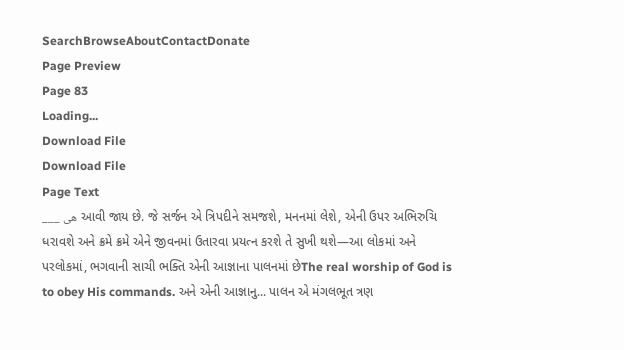SearchBrowseAboutContactDonate
Page Preview
Page 83
Loading...
Download File
Download File
Page Text
___ هی આવી જાય છે. જે સર્જન એ ત્રિપદીને સમજશે, મનનમાં લેશે, એની ઉપર અભિરુચિ ધરાવશે અને ક્રમે ક્રમે એને જીવનમાં ઉતારવા પ્રયત્ન કરશે તે સુખી થશે—આ લોકમાં અને પરલોકમાં, ભગવાની સાચી ભક્તિ એની આજ્ઞાના પાલનમાં છેThe real worship of God is to obey His commands. અને એની આજ્ઞાનુ... પાલન એ મંગલભૂત ત્રણ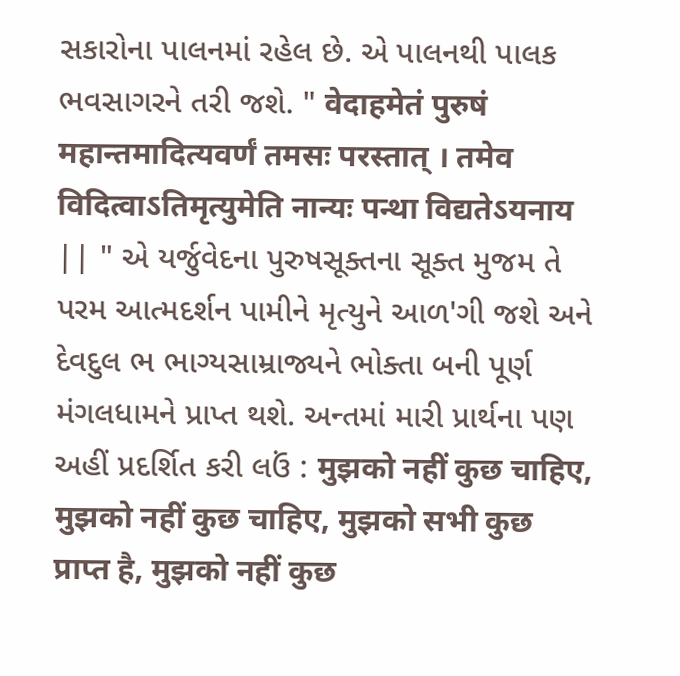સકારોના પાલનમાં રહેલ છે. એ પાલનથી પાલક ભવસાગરને તરી જશે. " वेदाहमेतं पुरुषं महान्तमादित्यवर्णं तमसः परस्तात् । तमेव विदित्वाऽतिमृत्युमेति नान्यः पन्था विद्यतेऽयनाय || " એ યર્જુવેદના પુરુષસૂક્તના સૂક્ત મુજમ તે પરમ આત્મદર્શન પામીને મૃત્યુને આળ'ગી જશે અને દેવદુલ ભ ભાગ્યસામ્રાજ્યને ભોક્તા બની પૂર્ણ મંગલધામને પ્રાપ્ત થશે. અન્તમાં મારી પ્રાર્થના પણ અહીં પ્રદર્શિત કરી લઉં : मुझको नहीं कुछ चाहिए, मुझको नहीं कुछ चाहिए, मुझको सभी कुछ प्राप्त है, मुझको नहीं कुछ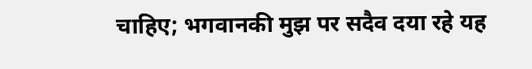चाहिए; भगवानकी मुझ पर सदैव दया रहे यह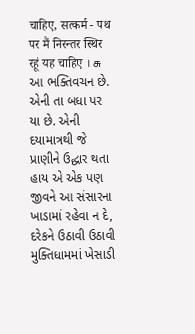चाहिए, सत्कर्म - पथ पर मैं निरन्तर स्थिर रहूं यह चाहिए । சு આ ભક્તિવચન છે. એની તા બધા પર યા છે. એની દયામાત્રથી જે પ્રાણીને ઉદ્ધાર થતા હાય એ એક પણ જીવને આ સંસારના ખાડામાં રહેવા ન દે, દરેકને ઉઠાવી ઉઠાવી મુક્તિધામમાં ખેસાડી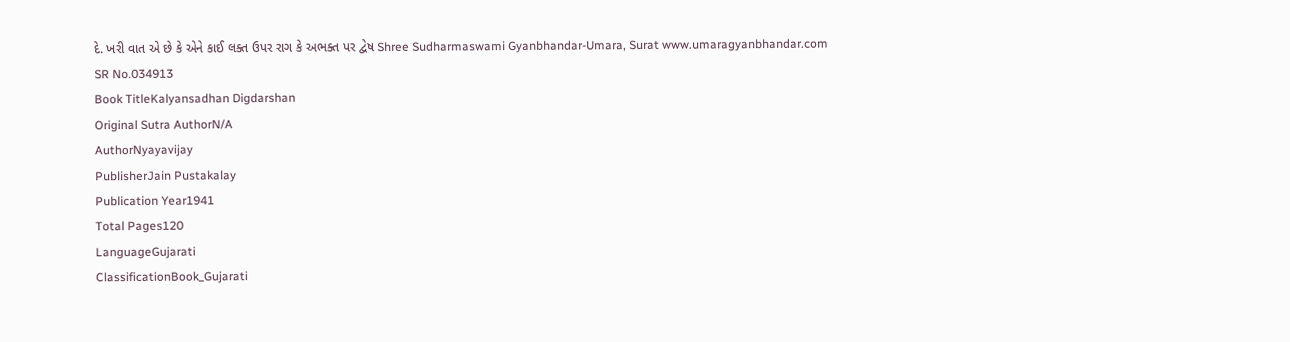દે. ખરી વાત એ છે કે એને કાઈ લક્ત ઉપર રાગ કે અભક્ત પર દ્વેષ Shree Sudharmaswami Gyanbhandar-Umara, Surat www.umaragyanbhandar.com
SR No.034913
Book TitleKalyansadhan Digdarshan
Original Sutra AuthorN/A
AuthorNyayavijay
PublisherJain Pustakalay
Publication Year1941
Total Pages120
LanguageGujarati
ClassificationBook_Gujarati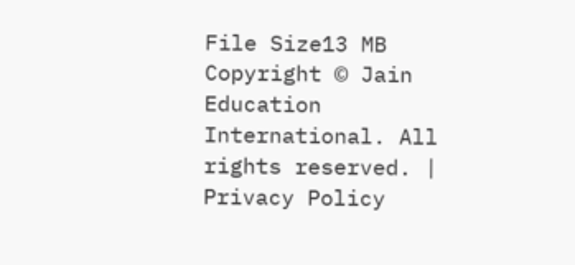File Size13 MB
Copyright © Jain Education International. All rights reserved. | Privacy Policy